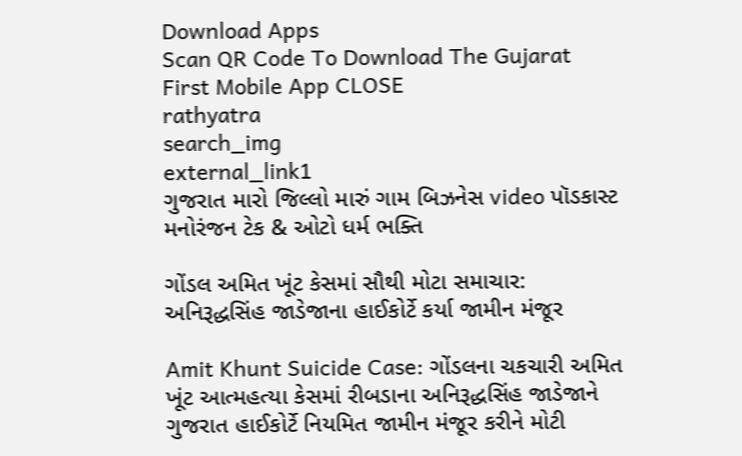Download Apps
Scan QR Code To Download The Gujarat First Mobile App CLOSE
rathyatra
search_img
external_link1
ગુજરાત મારો જિલ્લો મારું ગામ બિઝનેસ video પૉડકાસ્ટ મનોરંજન ટેક & ઓટો ધર્મ ભક્તિ

ગોંડલ અમિત ખૂંટ કેસમાં સૌથી મોટા સમાચાર: અનિરૂદ્ધસિંહ જાડેજાના હાઈકોર્ટે કર્યા જામીન મંજૂર

Amit Khunt Suicide Case: ગોંડલના ચકચારી અમિત ખૂંટ આત્મહત્યા કેસમાં રીબડાના અનિરૂદ્ધસિંહ જાડેજાને ગુજરાત હાઈકોર્ટે નિયમિત જામીન મંજૂર કરીને મોટી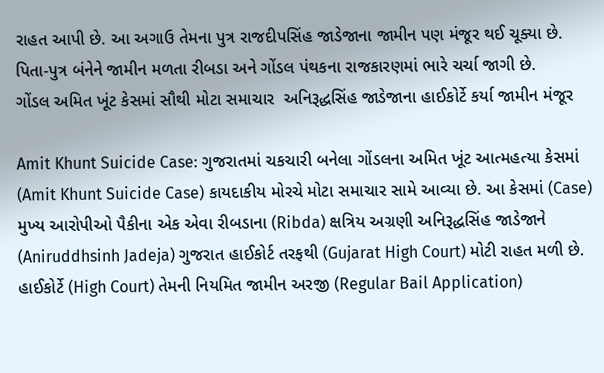રાહત આપી છે. આ અગાઉ તેમના પુત્ર રાજદીપસિંહ જાડેજાના જામીન પણ મંજૂર થઈ ચૂક્યા છે. પિતા-પુત્ર બંનેને જામીન મળતા રીબડા અને ગોંડલ પંથકના રાજકારણમાં ભારે ચર્ચા જાગી છે.
ગોંડલ અમિત ખૂંટ કેસમાં સૌથી મોટા સમાચાર  અનિરૂદ્ધસિંહ જાડેજાના હાઈકોર્ટે કર્યા જામીન મંજૂર

Amit Khunt Suicide Case: ગુજરાતમાં ચકચારી બનેલા ગોંડલના અમિત ખૂંટ આત્મહત્યા કેસમાં (Amit Khunt Suicide Case) કાયદાકીય મોરચે મોટા સમાચાર સામે આવ્યા છે. આ કેસમાં (Case) મુખ્ય આરોપીઓ પૈકીના એક એવા રીબડાના (Ribda) ક્ષત્રિય અગ્રણી અનિરૂદ્ધસિંહ જાડેજાને (Aniruddhsinh Jadeja) ગુજરાત હાઈકોર્ટ તરફથી (Gujarat High Court) મોટી રાહત મળી છે. હાઈકોર્ટે (High Court) તેમની નિયમિત જામીન અરજી (Regular Bail Application)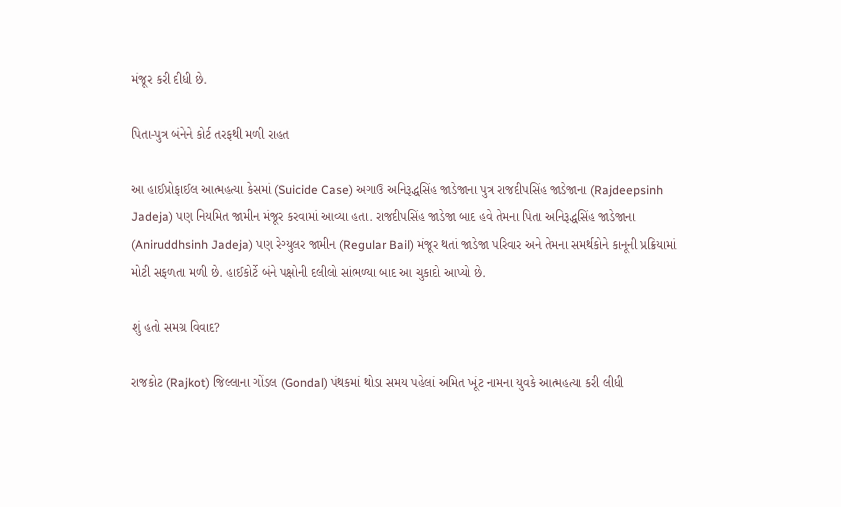મંજૂર કરી દીધી છે.

પિતા-પુત્ર બંનેને કોર્ટ તરફથી મળી રાહત

આ હાઈપ્રોફાઈલ આત્મહત્યા કેસમાં (Suicide Case) અગાઉ અનિરૂદ્ધસિંહ જાડેજાના પુત્ર રાજદીપસિંહ જાડેજાના (Rajdeepsinh Jadeja) પણ નિયમિત જામીન મંજૂર કરવામાં આવ્યા હતા. રાજદીપસિંહ જાડેજા બાદ હવે તેમના પિતા અનિરૂદ્ધસિંહ જાડેજાના (Aniruddhsinh Jadeja) પણ રેગ્યુલર જામીન (Regular Bail) મંજૂર થતાં જાડેજા પરિવાર અને તેમના સમર્થકોને કાનૂની પ્રક્રિયામાં મોટી સફળતા મળી છે. હાઈકોર્ટે બંને પક્ષોની દલીલો સાંભળ્યા બાદ આ ચુકાદો આપ્યો છે.

શું હતો સમગ્ર વિવાદ?

રાજકોટ (Rajkot) જિલ્લાના ગોંડલ (Gondal) પંથકમાં થોડા સમય પહેલાં અમિત ખૂંટ નામના યુવકે આત્મહત્યા કરી લીધી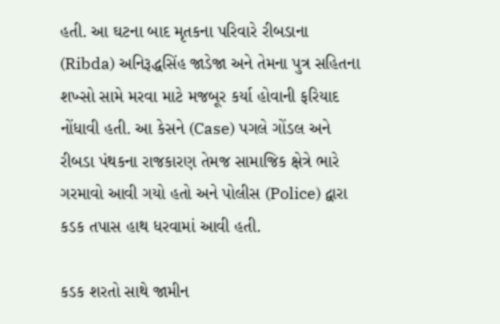હતી. આ ઘટના બાદ મૃતકના પરિવારે રીબડાના (Ribda) અનિરૂદ્ધસિંહ જાડેજા અને તેમના પુત્ર સહિતના શખ્સો સામે મરવા માટે મજબૂર કર્યા હોવાની ફરિયાદ નોંધાવી હતી. આ કેસને (Case) પગલે ગોંડલ અને રીબડા પંથકના રાજકારણ તેમજ સામાજિક ક્ષેત્રે ભારે ગરમાવો આવી ગયો હતો અને પોલીસ (Police) દ્વારા કડક તપાસ હાથ ધરવામાં આવી હતી.

કડક શરતો સાથે જામીન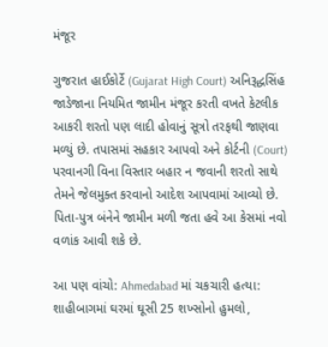મંજૂર

ગુજરાત હાઈકોર્ટે (Gujarat High Court) અનિરૂદ્ધસિંહ જાડેજાના નિયમિત જામીન મંજૂર કરતી વખતે કેટલીક આકરી શરતો પણ લાદી હોવાનું સૂત્રો તરફથી જાણવા મળ્યું છે. તપાસમાં સહકાર આપવો અને કોર્ટની (Court) પરવાનગી વિના વિસ્તાર બહાર ન જવાની શરતો સાથે તેમને જેલમુક્ત કરવાનો આદેશ આપવામાં આવ્યો છે. પિતા-પુત્ર બંનેને જામીન મળી જતા હવે આ કેસમાં નવો વળાંક આવી શકે છે.

આ પણ વાંચો: Ahmedabad માં ચકચારી હત્યા: શાહીબાગમાં ઘરમાં ઘૂસી 25 શખ્સોનો હુમલો,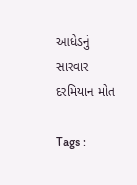આધેડનું સારવાર દરમિયાન મોત

Tags :